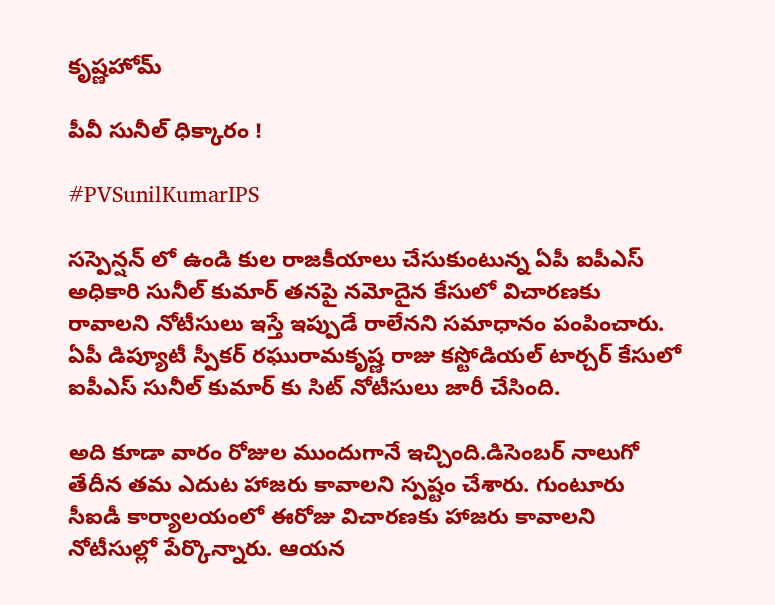కృష్ణహోమ్

పీవీ సునీల్ ధిక్కారం !

#PVSunilKumarIPS

సస్పెన్షన్ లో ఉండి కుల రాజకీయాలు చేసుకుంటున్న ఏపీ ఐపీఎస్ అధికారి సునీల్ కుమార్ తనపై నమోదైన కేసులో విచారణకు రావాలని నోటీసులు ఇస్తే ఇప్పుడే రాలేనని సమాధానం పంపించారు. ఏపీ డిప్యూటీ స్పీకర్ రఘురామకృష్ణ రాజు కస్టోడియల్ టార్చర్ కేసులో ఐపీఎస్ సునీల్ కుమార్ కు సిట్ నోటీసులు జారీ చేసింది.

అది కూడా వారం రోజుల ముందుగానే ఇచ్చింది.డిసెంబర్ నాలుగో తేదీన తమ ఎదుట హాజరు కావాలని స్పష్టం చేశారు. గుంటూరు సీఐడీ కార్యాలయంలో ఈరోజు విచారణకు హాజరు కావాలని నోటీసుల్లో పేర్కొన్నారు. ఆయన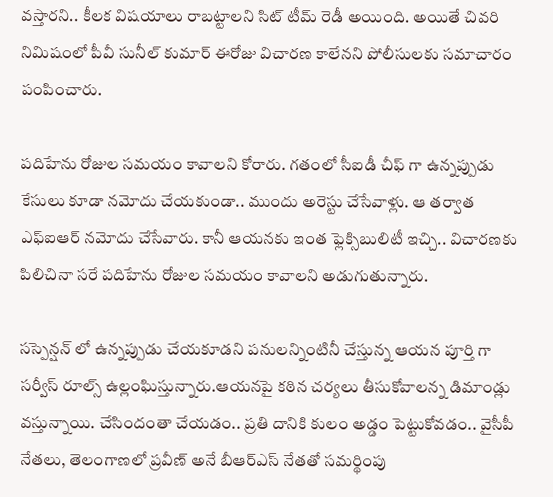వస్తారని.. కీలక విషయాలు రాబట్టాలని సిట్ టీమ్ రెడీ అయింది. అయితే చివరి నిమిషంలో పీవీ సునీల్ కుమార్ ఈరోజు విచారణ కాలేనని పోలీసులకు సమాచారం పంపించారు.

పదిహేను రోజుల సమయం కావాలని కోరారు. గతంలో సీఐడీ చీఫ్ గా ఉన్నప్పుడు కేసులు కూడా నమోదు చేయకుండా.. ముందు అరెస్టు చేసేవాళ్లు. ఆ తర్వాత ఎఫ్ఐఆర్ నమోదు చేసేవారు. కానీ ఆయనకు ఇంత ఫ్లెక్సిబులిటీ ఇచ్చి.. విచారణకు పిలిచినా సరే పదిహేను రోజుల సమయం కావాలని అడుగుతున్నారు.

సస్పెన్షన్ లో ఉన్నప్పుడు చేయకూడని పనులన్నింటినీ చేస్తున్న ఆయన పూర్తి గా సర్వీస్ రూల్స్ ఉల్లంఘిస్తున్నారు.ఆయనపై కఠిన చర్యలు తీసుకోవాలన్న డిమాండ్లు వస్తున్నాయి. చేసిందంతా చేయడం.. ప్రతి దానికి కులం అడ్డం పెట్టుకోవడం.. వైసీపీ నేతలు, తెలంగాణలో ప్రవీణ్ అనే బీఆర్ఎస్ నేతతో సమర్థింపు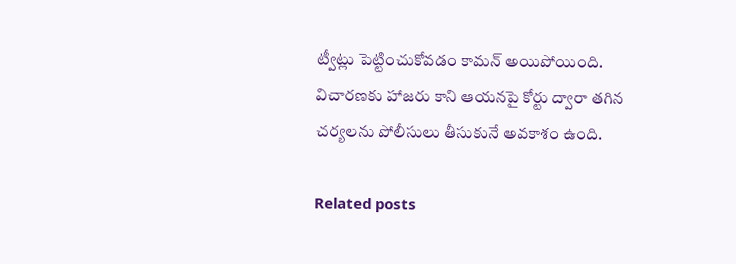ట్వీట్లు పెట్టించుకోవడం కామన్ అయిపోయింది. విచారణకు హాజరు కాని ఆయనపై కోర్టు ద్వారా తగిన చర్యలను పోలీసులు తీసుకునే అవకాశం ఉంది.

Related posts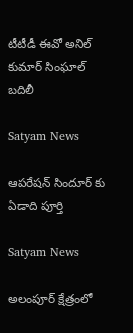టీటీడీ ఈవో అనిల్ కుమార్ సింఘాల్‌ బదిలీ

Satyam News

ఆపరేషన్ సిందూర్ కు ఏడాది పూర్తి

Satyam News

అలంపూర్ క్షేత్రంలో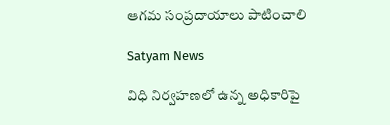ఆగమ సంప్రదాయాలు పాటించాలి

Satyam News

విధి నిర్వహణలో ఉన్న అధికారిపై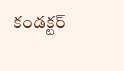కండక్టర్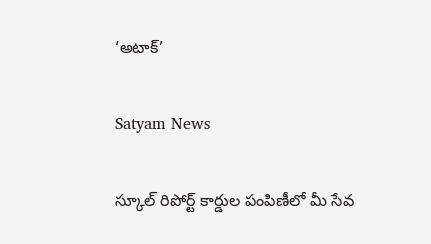‘అటాక్’

Satyam News

స్కూల్ రిపోర్ట్ కార్డుల పంపిణీలో మీ సేవ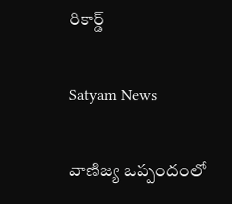రికార్డ్

Satyam News

వాణిజ్య ఒప్పందంలో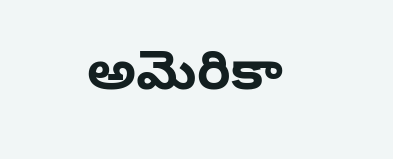అమెరికా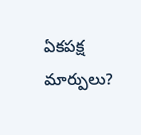ఏకపక్ష మార్పులు?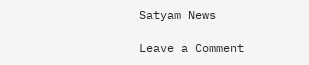Satyam News

Leave a Comment